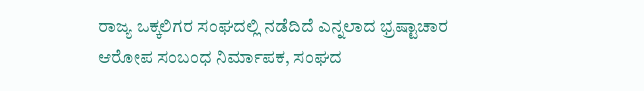ರಾಜ್ಯ ಒಕ್ಕಲಿಗರ ಸಂಘದಲ್ಲಿ ನಡೆದಿದೆ ಎನ್ನಲಾದ ಭ್ರಷ್ಟಾಚಾರ ಆರೋಪ ಸಂಬಂಧ ನಿರ್ಮಾಪಕ, ಸಂಘದ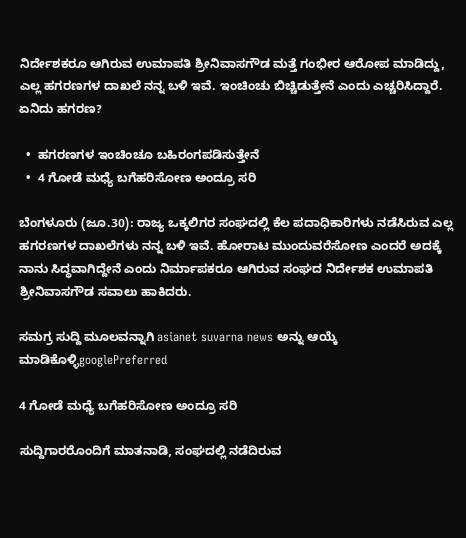ನಿರ್ದೇಶಕರೂ ಆಗಿರುವ ಉಮಾಪತಿ ಶ್ರೀನಿವಾಸಗೌಡ ಮತ್ತೆ ಗಂಭೀರ ಆರೋಪ ಮಾಡಿದ್ದು, ಎಲ್ಲ ಹಗರಣಗಳ ದಾಖಲೆ ನನ್ನ ಬಳಿ ಇವೆ. ಇಂಚಿಂಚು ಬಿಚ್ಚಿಡುತ್ತೇನೆ ಎಂದು ಎಚ್ಚರಿಸಿದ್ದಾರೆ. ಏನಿದು ಹಗರಣ?

  •  ಹಗರಣಗಳ ಇಂಚಿಂಚೂ ಬಹಿರಂಗಪಡಿಸುತ್ತೇನೆ
  •  4 ಗೋಡೆ ಮಧ್ಯೆ ಬಗೆಹರಿಸೋಣ ಅಂದ್ರೂ ಸರಿ

ಬೆಂಗಳೂರು (ಜೂ.30): ರಾಜ್ಯ ಒಕ್ಕಲಿಗರ ಸಂಘದಲ್ಲಿ ಕೆಲ ಪದಾಧಿಕಾರಿಗಳು ನಡೆಸಿರುವ ಎಲ್ಲ ಹಗರಣಗಳ ದಾಖಲೆಗಳು ನನ್ನ ಬಳಿ ಇವೆ. ಹೋರಾಟ ಮುಂದುವರೆಸೋಣ ಎಂದರೆ ಅದಕ್ಕೆ ನಾನು ಸಿದ್ಧವಾಗಿದ್ದೇನೆ ಎಂದು ನಿರ್ಮಾಪಕರೂ ಆಗಿರುವ ಸಂಘದ ನಿರ್ದೇಶಕ ಉಮಾಪತಿ ಶ್ರೀನಿವಾಸಗೌಡ ಸವಾಲು ಹಾಕಿದರು.

ಸಮಗ್ರ ಸುದ್ದಿ ಮೂಲವನ್ನಾಗಿ asianet suvarna news ಅನ್ನು ಆಯ್ಕೆ ಮಾಡಿಕೊಳ್ಳಿgooglePreferred

4 ಗೋಡೆ ಮಧ್ಯೆ ಬಗೆಹರಿಸೋಣ ಅಂದ್ರೂ ಸರಿ

ಸುದ್ದಿಗಾರರೊಂದಿಗೆ ಮಾತನಾಡಿ, ಸಂಘದಲ್ಲಿ ನಡೆದಿರುವ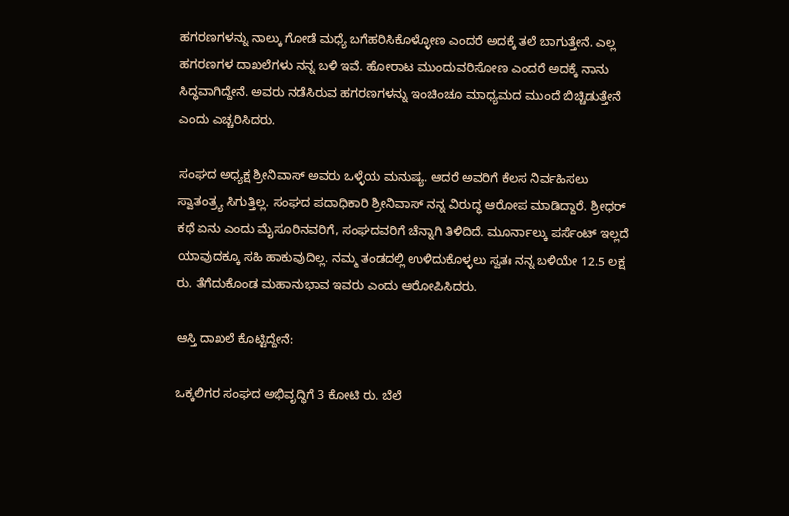ಹಗರಣಗಳನ್ನು ನಾಲ್ಕು ಗೋಡೆ ಮಧ್ಯೆ ಬಗೆಹರಿಸಿಕೊಳ್ಳೋಣ ಎಂದರೆ ಅದಕ್ಕೆ ತಲೆ ಬಾಗುತ್ತೇನೆ. ಎಲ್ಲ ಹಗರಣಗಳ ದಾಖಲೆಗಳು ನನ್ನ ಬಳಿ ಇವೆ. ಹೋರಾಟ ಮುಂದುವರಿಸೋಣ ಎಂದರೆ ಅದಕ್ಕೆ ನಾನು ಸಿದ್ಧವಾಗಿದ್ದೇನೆ. ಅವರು ನಡೆಸಿರುವ ಹಗರಣಗಳನ್ನು ಇಂಚಿಂಚೂ ಮಾಧ್ಯಮದ ಮುಂದೆ ಬಿಚ್ಚಿಡುತ್ತೇನೆ ಎಂದು ಎಚ್ಚರಿಸಿದರು.

ಸಂಘದ ಅಧ್ಯಕ್ಷ ಶ್ರೀನಿವಾಸ್‌ ಅವರು ಒಳ್ಳೆಯ ಮನುಷ್ಯ. ಆದರೆ ಅವರಿಗೆ ಕೆಲಸ ನಿರ್ವಹಿಸಲು ಸ್ವಾತಂತ್ರ್ಯ ಸಿಗುತ್ತಿಲ್ಲ. ಸಂಘದ ಪದಾಧಿಕಾರಿ ಶ್ರೀನಿವಾಸ್‌ ನನ್ನ ವಿರುದ್ಧ ಆರೋಪ ಮಾಡಿದ್ದಾರೆ. ಶ್ರೀಧರ್ ಕಥೆ ಏನು ಎಂದು ಮೈಸೂರಿನವರಿಗೆ, ಸಂಘದವರಿಗೆ ಚೆನ್ನಾಗಿ ತಿಳಿದಿದೆ. ಮೂರ್ನಾಲ್ಕು ಪರ್ಸೆಂಟ್ ಇಲ್ಲದೆ ಯಾವುದಕ್ಕೂ ಸಹಿ ಹಾಕುವುದಿಲ್ಲ. ನಮ್ಮ ತಂಡದಲ್ಲಿ ಉಳಿದುಕೊಳ್ಳಲು ಸ್ವತಃ ನನ್ನ ಬಳಿಯೇ 12.5 ಲಕ್ಷ ರು. ತೆಗೆದುಕೊಂಡ ಮಹಾನುಭಾವ ಇವರು ಎಂದು ಆರೋಪಿಸಿದರು.

ಆಸ್ತಿ ದಾಖಲೆ ಕೊಟ್ಟಿದ್ದೇನೆ:

ಒಕ್ಕಲಿಗರ ಸಂಘದ ಅಭಿವೃದ್ಧಿಗೆ 3 ಕೋಟಿ ರು. ಬೆಲೆ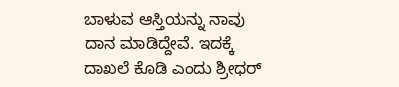ಬಾಳುವ ಆಸ್ತಿಯನ್ನು ನಾವು ದಾನ ಮಾಡಿದ್ದೇವೆ. ಇದಕ್ಕೆ ದಾಖಲೆ ಕೊಡಿ ಎಂದು ಶ್ರೀಧರ್‌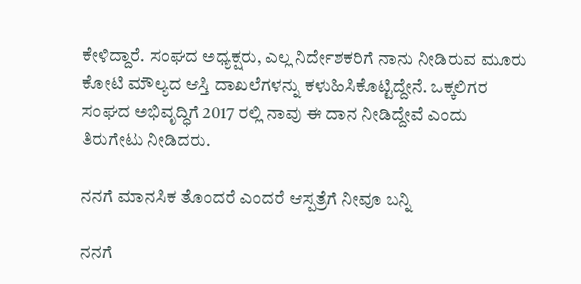ಕೇಳಿದ್ದಾರೆ. ಸಂಘದ ಅಧ್ಯಕ್ಷರು, ಎಲ್ಲ ನಿರ್ದೇಶಕರಿಗೆ ನಾನು ನೀಡಿರುವ ಮೂರು ಕೋಟಿ ಮೌಲ್ಯದ ಆಸ್ತಿ ದಾಖಲೆಗಳನ್ನು ಕಳುಹಿಸಿಕೊಟ್ಟಿದ್ದೇನೆ. ಒಕ್ಕಲಿಗರ ಸಂಘದ ಅಭಿವೃದ್ಧಿಗೆ 2017 ರಲ್ಲಿ ನಾವು ಈ ದಾನ ನೀಡಿದ್ದೇವೆ ಎಂದು ತಿರುಗೇಟು ನೀಡಿದರು.

ನನಗೆ ಮಾನಸಿಕ ತೊಂದರೆ ಎಂದರೆ ಆಸ್ಪತ್ರೆಗೆ ನೀವೂ ಬನ್ನಿ

ನನಗೆ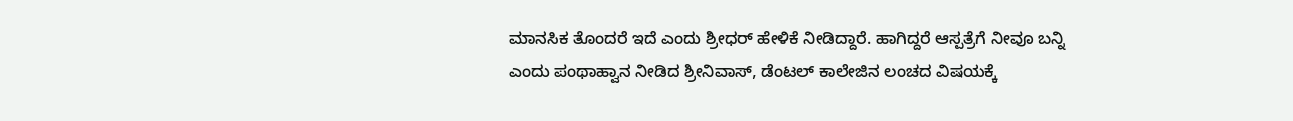ಮಾನಸಿಕ ತೊಂದರೆ ಇದೆ ಎಂದು ಶ್ರೀಧರ್‌ ಹೇಳಿಕೆ ನೀಡಿದ್ದಾರೆ. ಹಾಗಿದ್ದರೆ ಆಸ್ಪತ್ರೆಗೆ ನೀವೂ ಬನ್ನಿ ಎಂದು ಪಂಥಾಹ್ವಾನ ನೀಡಿದ ಶ್ರೀನಿವಾಸ್‌, ಡೆಂಟಲ್‌ ಕಾಲೇಜಿನ ಲಂಚದ ವಿಷಯಕ್ಕೆ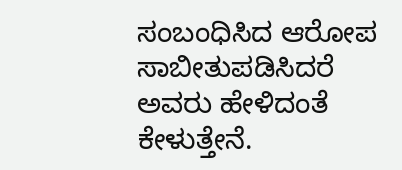ಸಂಬಂಧಿಸಿದ ಆರೋಪ ಸಾಬೀತುಪಡಿಸಿದರೆ ಅವರು ಹೇಳಿದಂತೆ ಕೇಳುತ್ತೇನೆ.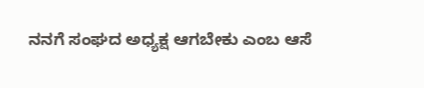ನನಗೆ ಸಂಘದ ಅಧ್ಯಕ್ಷ ಆಗಬೇಕು ಎಂಬ ಆಸೆ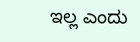ಇಲ್ಲ ಎಂದು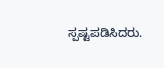ಸ್ಪಷ್ಟಪಡಿಸಿದರು.